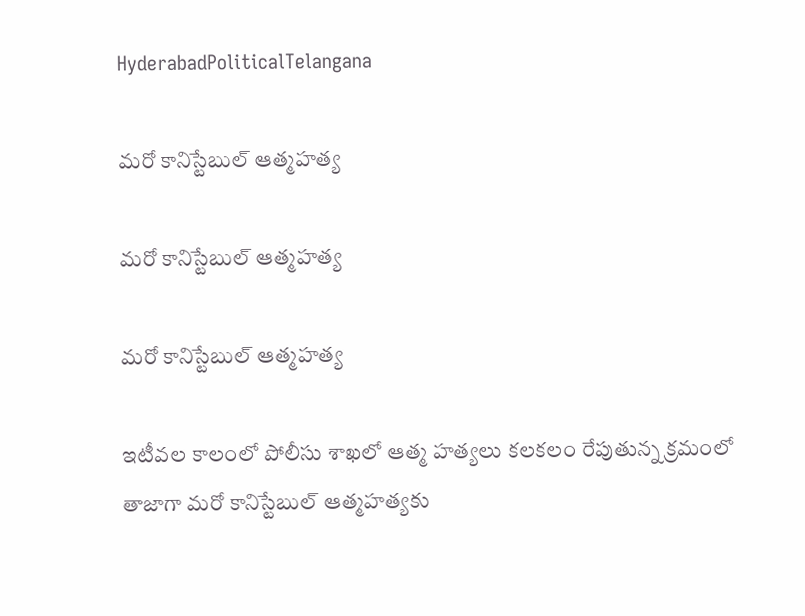HyderabadPoliticalTelangana

మరో కానిస్టేబుల్ ఆత్మహత్య

మరో కానిస్టేబుల్ ఆత్మహత్య

మరో కానిస్టేబుల్ ఆత్మహత్య

ఇటీవల కాలంలో పోలీసు శాఖలో ఆత్మ హత్యలు కలకలం రేపుతున్న క్రమంలో తాజాగా మరో కానిస్టేబుల్ ఆత్మహత్యకు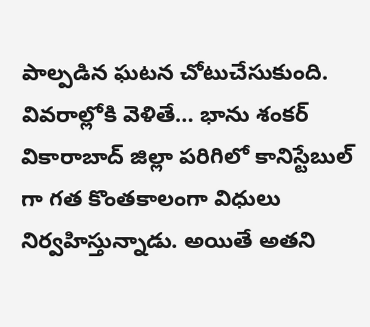పాల్పడిన ఘటన చోటుచేసుకుంది. వివరాల్లోకి వెళితే… భాను శంకర్ వికారాబాద్ జిల్లా పరిగిలో కానిస్టేబుల్ గా గత కొంతకాలంగా విధులు నిర్వహిస్తున్నాడు. అయితే అతని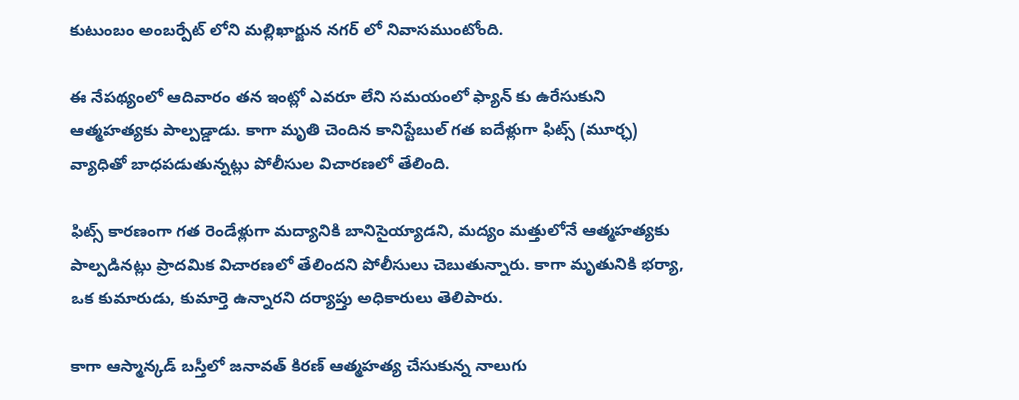కుటుంబం అంబర్పేట్ లోని మల్లిఖార్జున నగర్ లో నివాసముంటోంది.

ఈ నేపథ్యంలో ఆదివారం తన ఇంట్లో ఎవరూ లేని సమయంలో ఫ్యాన్ కు ఉరేసుకుని ఆత్మహత్యకు పాల్పడ్డాడు. కాగా మృతి చెందిన కానిస్టేబుల్ గత ఐదేళ్లుగా ఫిట్స్ (మూర్ఛ) వ్యాధితో బాధపడుతున్నట్లు పోలీసుల విచారణలో తేలింది.

ఫిట్స్ కారణంగా గత రెండేళ్లుగా మద్యానికి బానిసైయ్యాడని, మద్యం మత్తులోనే ఆత్మహత్యకు పాల్పడినట్లు ప్రాదమిక విచారణలో తేలిందని పోలీసులు చెబుతున్నారు. కాగా మృతునికి భర్యా, ఒక కుమారుడు, కుమార్తె ఉన్నారని దర్యాప్తు అధికారులు తెలిపారు.

కాగా ఆస్మాన్కడ్ బస్తీలో జనావత్ కిరణ్ ఆత్మహత్య చేసుకున్న నాలుగు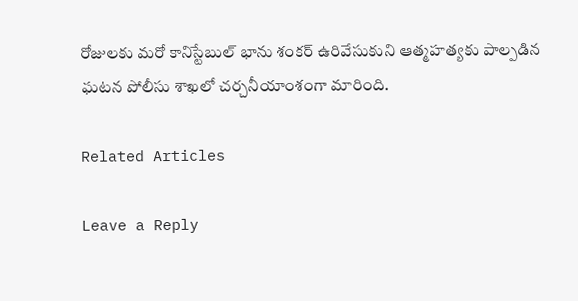రోజులకు మరో కానిస్టేబుల్ భాను శంకర్ ఉరివేసుకుని ఆత్మహత్యకు పాల్పడిన ఘటన పోలీసు శాఖలో చర్చనీయాంశంగా మారింది.

Related Articles

Leave a Reply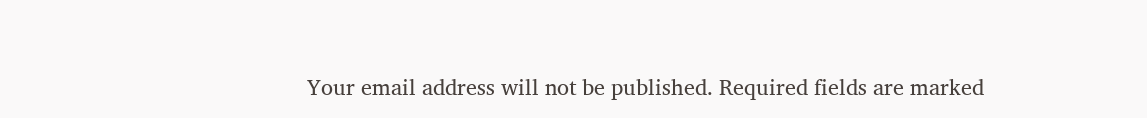Your email address will not be published. Required fields are marked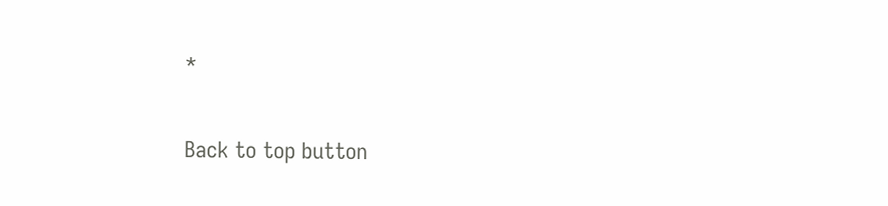*

Back to top button